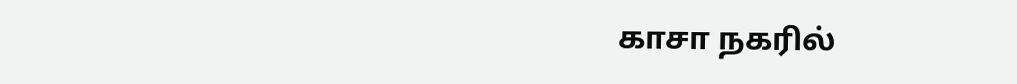காசா நகரில்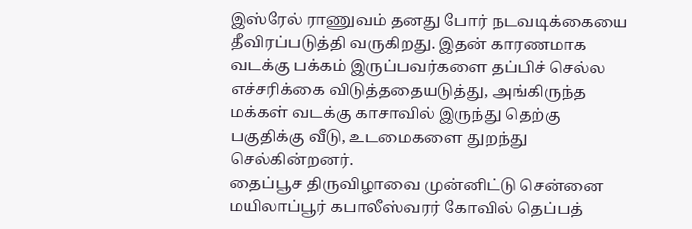இஸ்ரேல் ராணுவம் தனது போர் நடவடிக்கையை தீவிரப்படுத்தி வருகிறது. இதன் காரணமாக வடக்கு பக்கம் இருப்பவர்களை தப்பிச் செல்ல எச்சரிக்கை விடுத்ததையடுத்து, அங்கிருந்த மக்கள் வடக்கு காசாவில் இருந்து தெற்கு பகுதிக்கு வீடு, உடமைகளை துறந்து செல்கின்றனர்.
தைப்பூச திருவிழாவை முன்னிட்டு சென்னை மயிலாப்பூர் கபாலீஸ்வரர் கோவில் தெப்பத்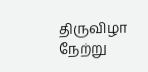திருவிழா நேற்று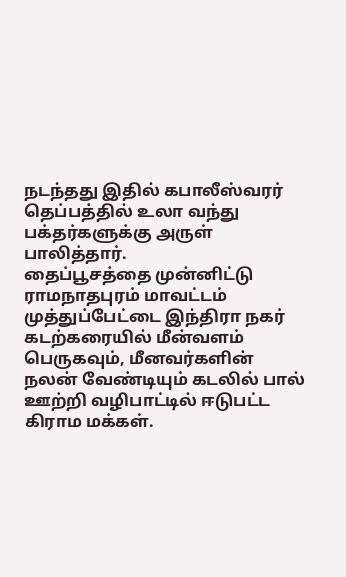நடந்தது இதில் கபாலீஸ்வரர் தெப்பத்தில் உலா வந்து பக்தர்களுக்கு அருள் பாலித்தார்.
தைப்பூசத்தை முன்னிட்டு ராமநாதபுரம் மாவட்டம் முத்துப்பேட்டை இந்திரா நகர் கடற்கரையில் மீன்வளம் பெருகவும், மீனவர்களின் நலன் வேண்டியும் கடலில் பால் ஊற்றி வழிபாட்டில் ஈடுபட்ட கிராம மக்கள்.